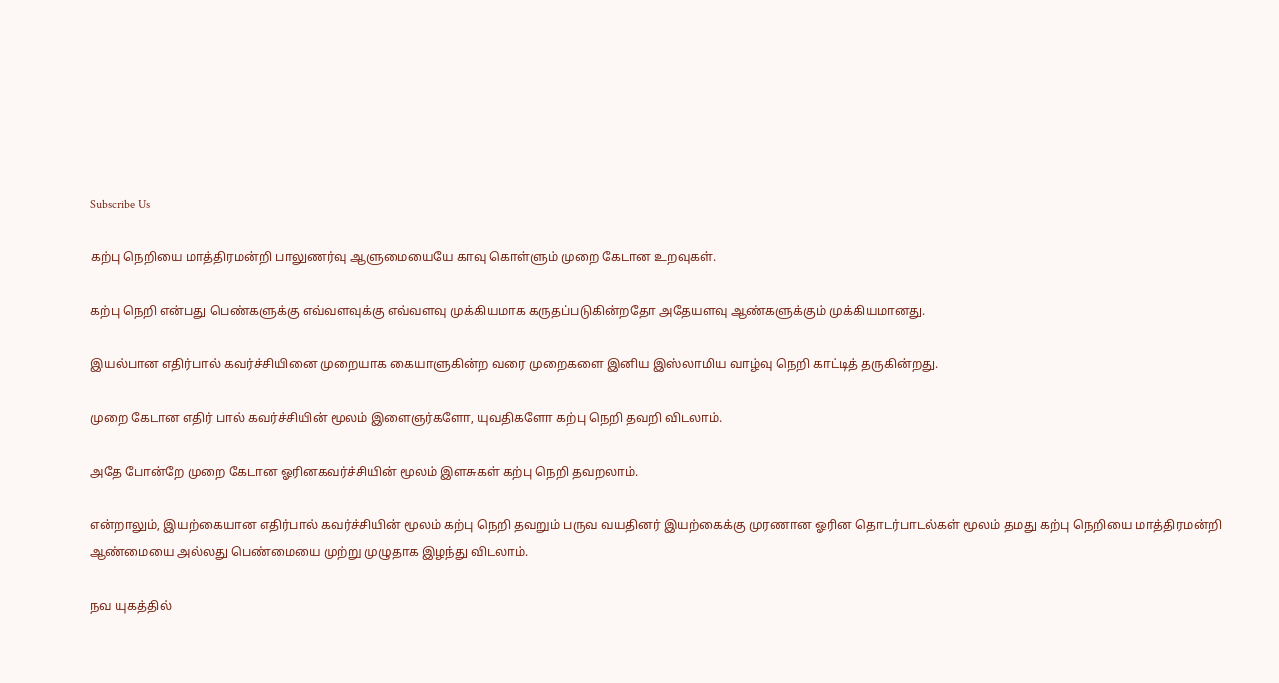Subscribe Us

கற்பு நெறியை மாத்திரமன்றி பாலுணர்வு ஆளுமையையே காவு கொள்ளும் முறை கேடான உறவுகள்.

கற்பு நெறி என்பது பெண்களுக்கு எவ்வளவுக்கு எவ்வளவு முக்கியமாக கருதப்படுகின்றதோ அதேயளவு ஆண்களுக்கும் முக்கியமானது.

இயல்பான எதிர்பால் கவர்ச்சியினை முறையாக கையாளுகின்ற வரை முறைகளை இனிய இஸ்லாமிய வாழ்வு நெறி காட்டித் தருகின்றது.

முறை கேடான எதிர் பால் கவர்ச்சியின் மூலம் இளைஞர்களோ, யுவதிகளோ கற்பு நெறி தவறி விடலாம்.

அதே போன்றே முறை கேடான ஓரினகவர்ச்சியின் மூலம் இளசுகள் கற்பு நெறி தவறலாம்.

என்றாலும், இயற்கையான எதிர்பால் கவர்ச்சியின் மூலம் கற்பு நெறி தவறும் பருவ வயதினர் இயற்கைக்கு முரணான ஓரின தொடர்பாடல்கள் மூலம் தமது கற்பு நெறியை மாத்திரமன்றி ஆண்மையை அல்லது பெண்மையை முற்று முழுதாக இழந்து விடலாம்.

நவ யுகத்தில்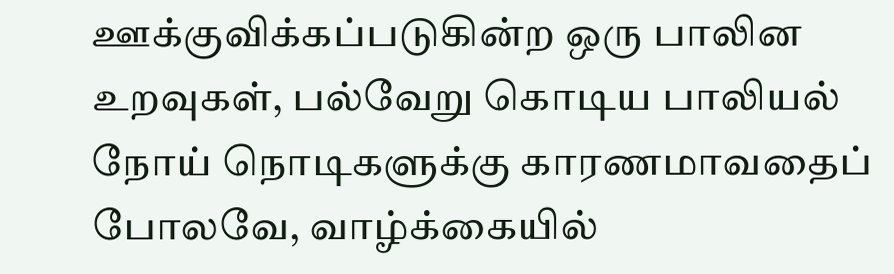ஊக்குவிக்கப்படுகின்ற ஒரு பாலின உறவுகள், பல்வேறு கொடிய பாலியல் நோய் நொடிகளுக்கு காரணமாவதைப் போலவே, வாழ்க்கையில்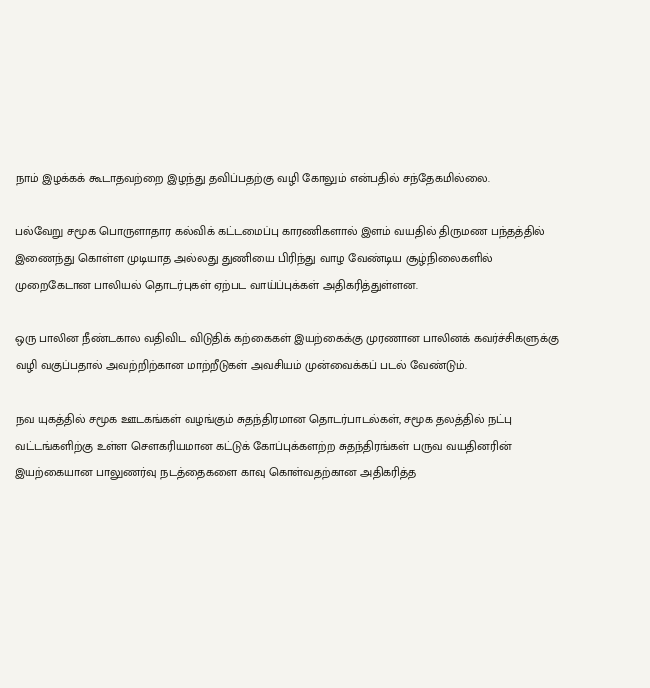நாம் இழக்கக் கூடாதவற்றை இழந்து தவிப்பதற்கு வழி கோலும் என்பதில் சந்தேகமில்லை.

பல்வேறு சமூக பொருளாதார கல்விக் கட்டமைப்பு காரணிகளால் இளம் வயதில் திருமண பந்தத்தில் இணைந்து கொள்ள முடியாத அல்லது துணியை பிரிந்து வாழ வேண்டிய சூழ்நிலைகளில் முறைகேடான பாலியல் தொடர்புகள் ஏற்பட வாய்ப்புக்கள் அதிகரித்துள்ளன.

ஒரு பாலின நீண்டகால வதிவிட விடுதிக் கற்கைகள் இயற்கைக்கு முரணான பாலினக் கவர்ச்சிகளுக்கு வழி வகுப்பதால் அவற்றிற்கான மாற்றீடுகள் அவசியம் முன்வைக்கப் படல் வேண்டும்.

நவ யுகத்தில் சமூக ஊடகங்கள் வழங்கும் சுதந்திரமான தொடர்பாடல்கள், சமூக தலத்தில் நட்பு வட்டங்களிற்கு உள்ள சௌகரியமான கட்டுக் கோப்புக்களற்ற சுதந்திரங்கள் பருவ வயதினரின் இயற்கையான பாலுணர்வு நடத்தைகளை காவு கொள்வதற்கான அதிகரித்த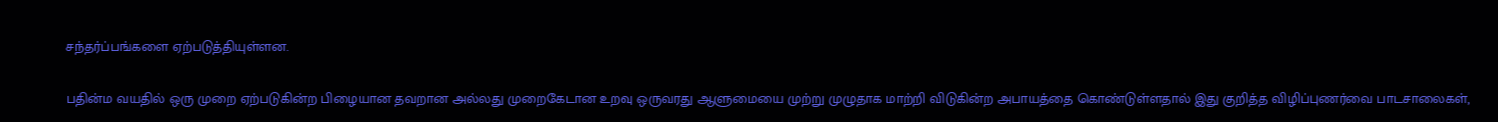சந்தர்ப்பங்களை ஏற்படுத்தியுள்ளன.

பதின்ம வயதில் ஒரு முறை ஏற்படுகின்ற பிழையான தவறான அல்லது முறைகேடான உறவு ஒருவரது ஆளுமையை முற்று முழுதாக மாற்றி விடுகின்ற அபாயத்தை கொண்டுள்ளதால் இது குறித்த விழிப்புணர்வை பாடசாலைகள்,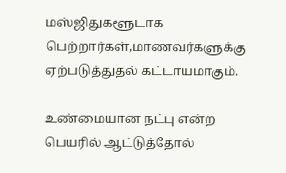மஸ்ஜிதுகளூடாக பெற்றார்கள்,மாணவர்களுக்கு ஏற்படுத்துதல் கட்டாயமாகும்.

உண்மையான நட்பு என்ற பெயரில் ஆட்டுத்தோல்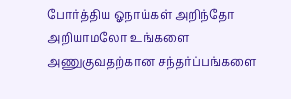போர்த்திய ஓநாய்கள் அறிந்தோ அறியாமலோ உங்களை அணுகுவதற்கான சந்தர்ப்பங்களை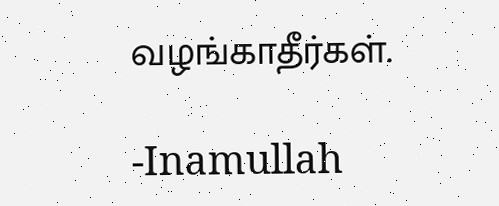வழங்காதீர்கள்.

-Inamullah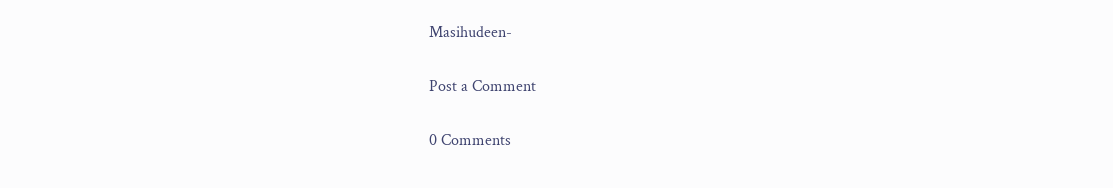Masihudeen-

Post a Comment

0 Comments